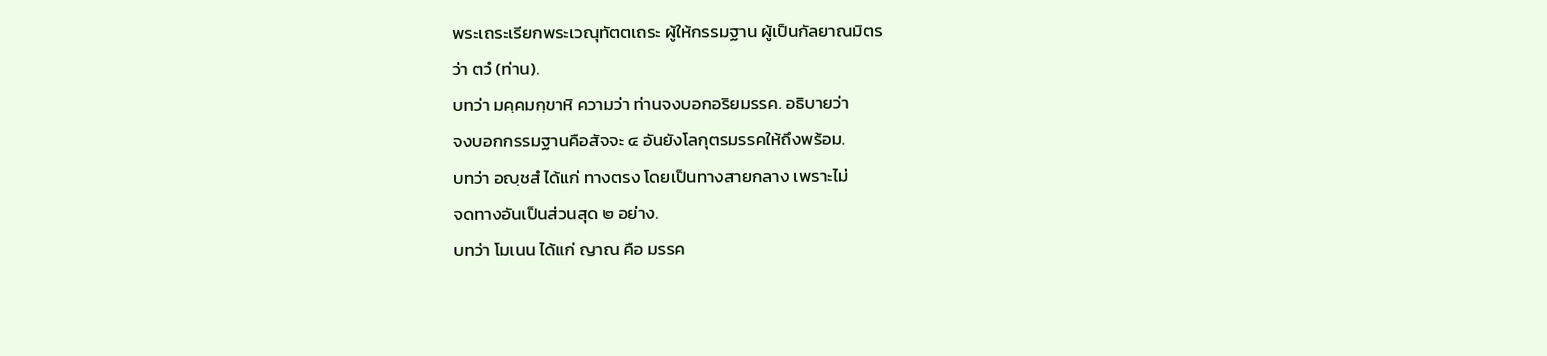พระเถระเรียกพระเวณุทัตตเถระ ผู้ให้กรรมฐาน ผู้เป็นกัลยาณมิตร
ว่า ตวํ (ท่าน).
บทว่า มคฺคมกฺขาหิ ความว่า ท่านจงบอกอริยมรรค. อธิบายว่า
จงบอกกรรมฐานคือสัจจะ ๔ อันยังโลกุตรมรรคให้ถึงพร้อม.
บทว่า อญฺชสํ ได้แก่ ทางตรง โดยเป็นทางสายกลาง เพราะไม่
จดทางอันเป็นส่วนสุด ๒ อย่าง.
บทว่า โมเนน ได้แก่ ญาณ คือ มรรค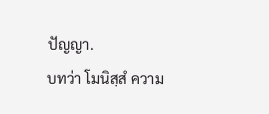ปัญญา.
บทว่า โมนิสฺสํ ความ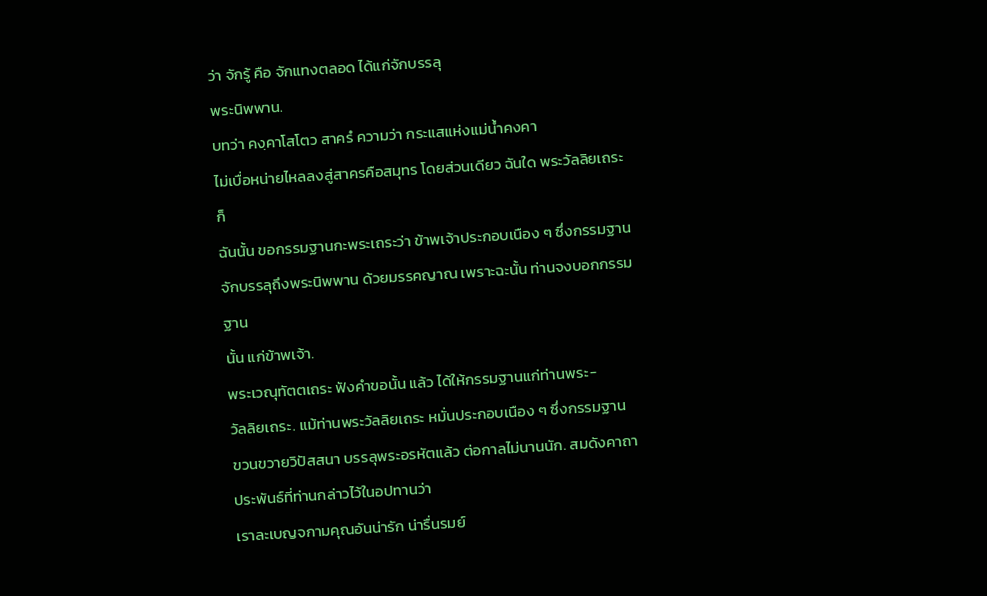ว่า จักรู้ คือ จักแทงตลอด ได้แก่จักบรรลุ
พระนิพพาน.
บทว่า คงฺคาโสโตว สาครํ ความว่า กระแสแห่งแม่น้ำคงคา
ไม่เบื่อหน่ายไหลลงสู่สาครคือสมุทร โดยส่วนเดียว ฉันใด พระวัลลิยเถระก็
ฉันนั้น ขอกรรมฐานกะพระเถระว่า ข้าพเจ้าประกอบเนือง ๆ ซึ่งกรรมฐาน
จักบรรลุถึงพระนิพพาน ด้วยมรรคญาณ เพราะฉะนั้น ท่านจงบอกกรรมฐาน
นั้น แก่ข้าพเจ้า.
พระเวณุทัตตเถระ ฟังคำขอนั้น แล้ว ได้ให้กรรมฐานแก่ท่านพระ-
วัลลิยเถระ. แม้ท่านพระวัลลิยเถระ หมั่นประกอบเนือง ๆ ซึ่งกรรมฐาน
ขวนขวายวิปัสสนา บรรลุพระอรหัตแล้ว ต่อกาลไม่นานนัก. สมดังคาถา
ประพันธ์ที่ท่านกล่าวไว้ในอปทานว่า
เราละเบญจกามคุณอันน่ารัก น่ารื่นรมย์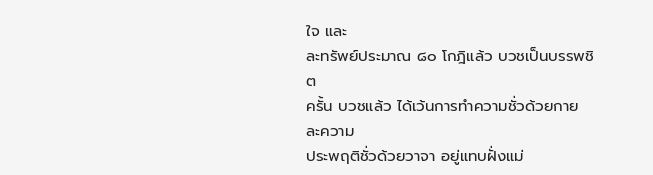ใจ และ
ละทรัพย์ประมาณ ๘๐ โกฎิแล้ว บวชเป็นบรรพชิต
ครั้น บวชแล้ว ได้เว้นการทำความชั่วด้วยกาย ละความ
ประพฤติชั่วด้วยวาจา อยู่แทบฝั่งแม่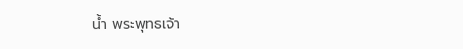น้ำ พระพุทธเจ้า